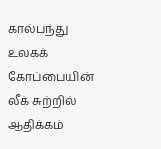கால்பந்து உலகக் கோப்பையின் லீக் சுற்றில் ஆதிக்கம்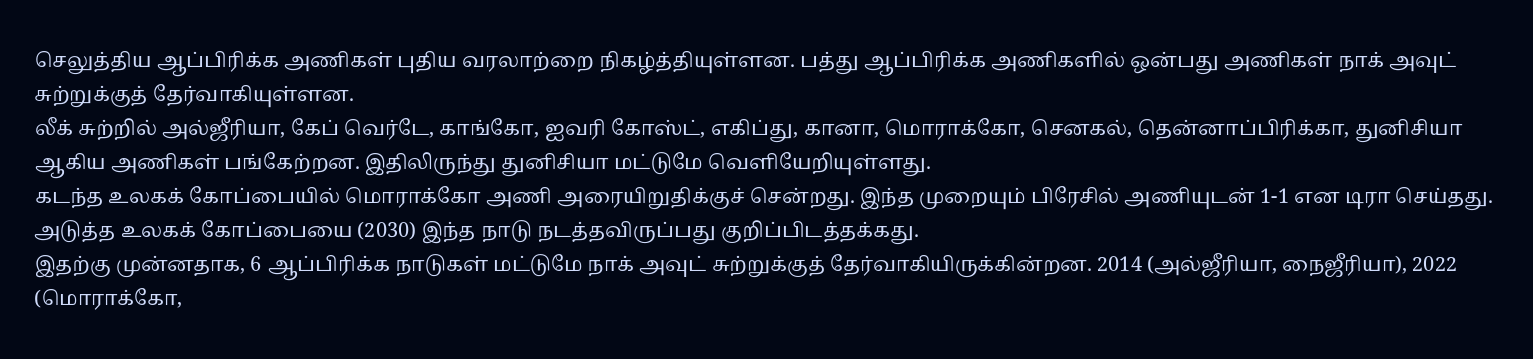செலுத்திய ஆப்பிரிக்க அணிகள் புதிய வரலாற்றை நிகழ்த்தியுள்ளன. பத்து ஆப்பிரிக்க அணிகளில் ஒன்பது அணிகள் நாக் அவுட் சுற்றுக்குத் தேர்வாகியுள்ளன.
லீக் சுற்றில் அல்ஜீரியா, கேப் வெர்டே, காங்கோ, ஐவரி கோஸ்ட், எகிப்து, கானா, மொராக்கோ, செனகல், தென்னாப்பிரிக்கா, துனிசியா ஆகிய அணிகள் பங்கேற்றன. இதிலிருந்து துனிசியா மட்டுமே வெளியேறியுள்ளது.
கடந்த உலகக் கோப்பையில் மொராக்கோ அணி அரையிறுதிக்குச் சென்றது. இந்த முறையும் பிரேசில் அணியுடன் 1-1 என டிரா செய்தது. அடுத்த உலகக் கோப்பையை (2030) இந்த நாடு நடத்தவிருப்பது குறிப்பிடத்தக்கது.
இதற்கு முன்னதாக, 6 ஆப்பிரிக்க நாடுகள் மட்டுமே நாக் அவுட் சுற்றுக்குத் தேர்வாகியிருக்கின்றன. 2014 (அல்ஜீரியா, நைஜீரியா), 2022 (மொராக்கோ,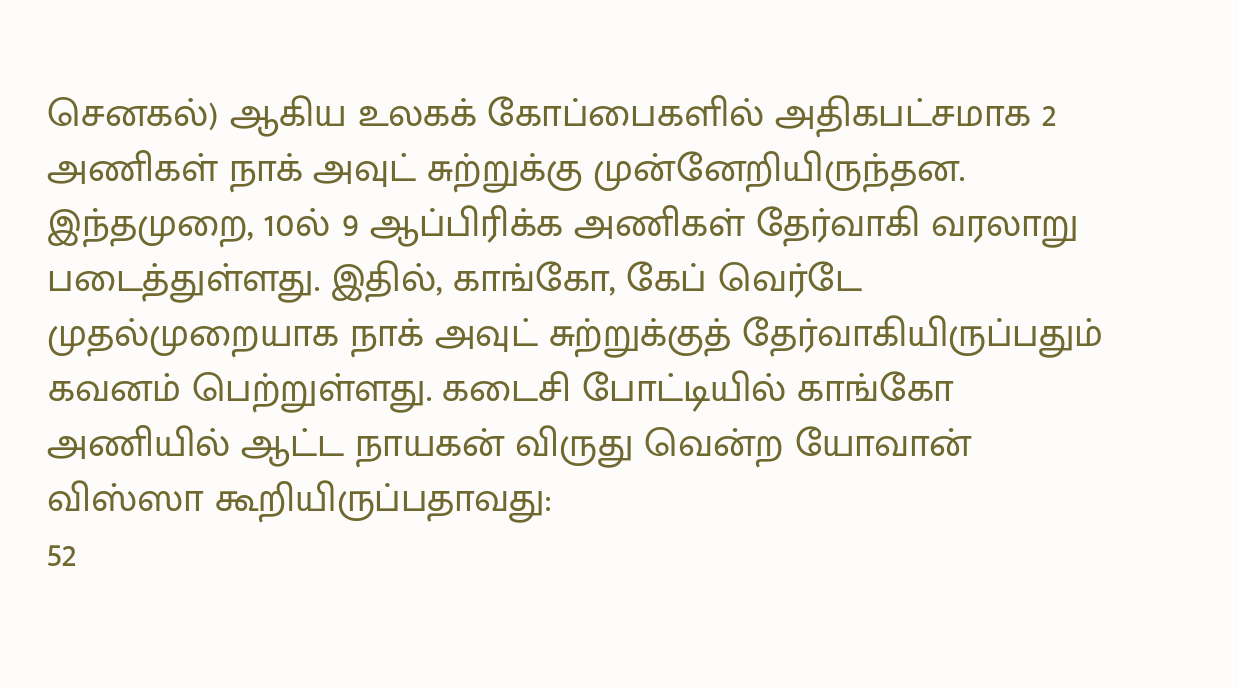செனகல்) ஆகிய உலகக் கோப்பைகளில் அதிகபட்சமாக 2 அணிகள் நாக் அவுட் சுற்றுக்கு முன்னேறியிருந்தன.
இந்தமுறை, 10ல் 9 ஆப்பிரிக்க அணிகள் தேர்வாகி வரலாறு படைத்துள்ளது. இதில், காங்கோ, கேப் வெர்டே முதல்முறையாக நாக் அவுட் சுற்றுக்குத் தேர்வாகியிருப்பதும் கவனம் பெற்றுள்ளது. கடைசி போட்டியில் காங்கோ அணியில் ஆட்ட நாயகன் விருது வென்ற யோவான் விஸ்ஸா கூறியிருப்பதாவது:
52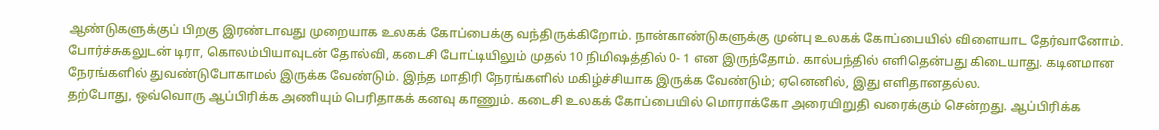ஆண்டுகளுக்குப் பிறகு இரண்டாவது முறையாக உலகக் கோப்பைக்கு வந்திருக்கிறோம். நான்காண்டுகளுக்கு முன்பு உலகக் கோப்பையில் விளையாட தேர்வானோம். போர்ச்சுகலுடன் டிரா, கொலம்பியாவுடன் தோல்வி, கடைசி போட்டியிலும் முதல் 10 நிமிஷத்தில் 0- 1 என இருந்தோம். கால்பந்தில் எளிதென்பது கிடையாது. கடினமான நேரங்களில் துவண்டுபோகாமல் இருக்க வேண்டும். இந்த மாதிரி நேரங்களில் மகிழ்ச்சியாக இருக்க வேண்டும்; ஏனெனில், இது எளிதானதல்ல.
தற்போது, ஒவ்வொரு ஆப்பிரிக்க அணியும் பெரிதாகக் கனவு காணும். கடைசி உலகக் கோப்பையில் மொராக்கோ அரையிறுதி வரைக்கும் சென்றது. ஆப்பிரிக்க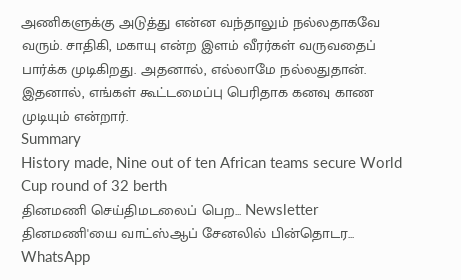அணிகளுக்கு அடுத்து என்ன வந்தாலும் நல்லதாகவே வரும். சாதிகி, மகாயு என்ற இளம் வீரர்கள் வருவதைப் பார்க்க முடிகிறது. அதனால், எல்லாமே நல்லதுதான். இதனால், எங்கள் கூட்டமைப்பு பெரிதாக கனவு காண முடியும் என்றார்.
Summary
History made, Nine out of ten African teams secure World Cup round of 32 berth
தினமணி செய்திமடலைப் பெற... Newsletter
தினமணி'யை வாட்ஸ்ஆப் சேனலில் பின்தொடர... WhatsApp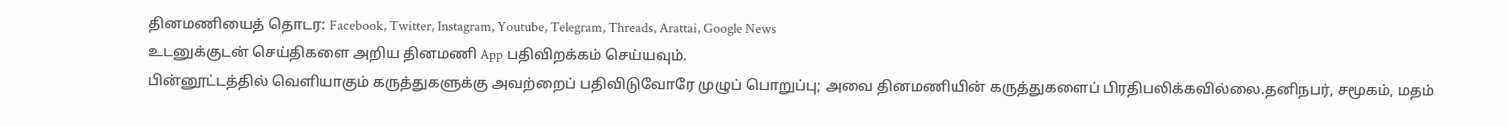தினமணியைத் தொடர: Facebook, Twitter, Instagram, Youtube, Telegram, Threads, Arattai, Google News
உடனுக்குடன் செய்திகளை அறிய தினமணி App பதிவிறக்கம் செய்யவும்.
பின்னூட்டத்தில் வெளியாகும் கருத்துகளுக்கு அவற்றைப் பதிவிடுவோரே முழுப் பொறுப்பு; அவை தினமணியின் கருத்துகளைப் பிரதிபலிக்கவில்லை.தனிநபர், சமூகம், மதம்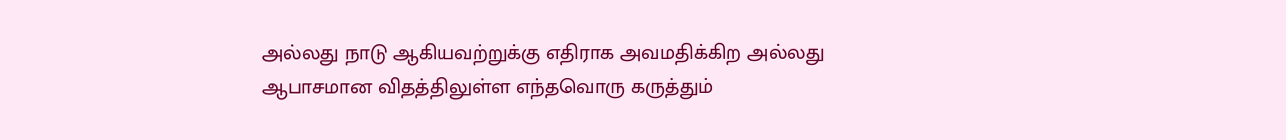அல்லது நாடு ஆகியவற்றுக்கு எதிராக அவமதிக்கிற அல்லது ஆபாசமான விதத்திலுள்ள எந்தவொரு கருத்தும்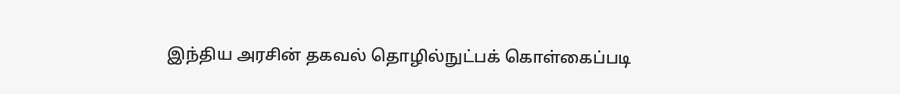இந்திய அரசின் தகவல் தொழில்நுட்பக் கொள்கைப்படி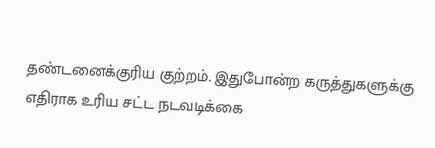தண்டனைக்குரிய குற்றம். இதுபோன்ற கருத்துகளுக்கு எதிராக உரிய சட்ட நடவடிக்கை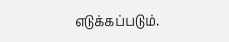எடுக்கப்படும்.